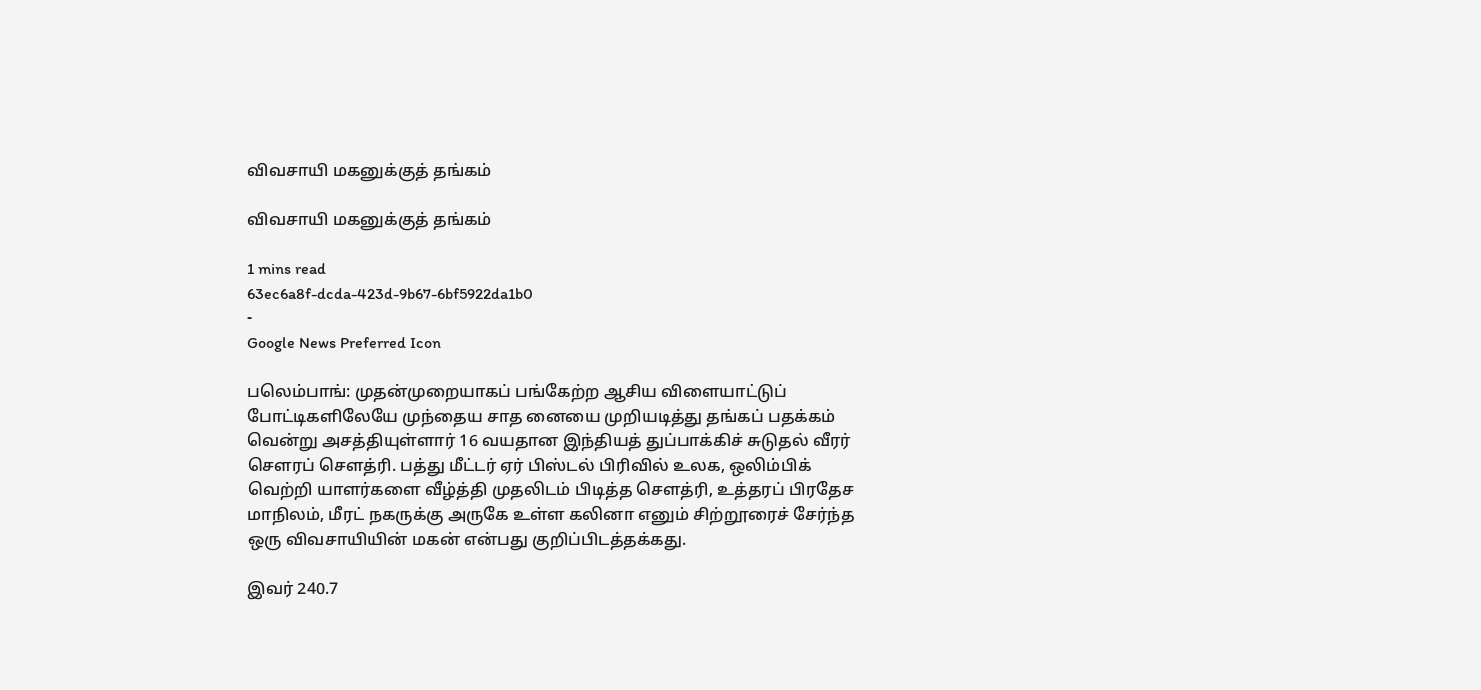விவசாயி மகனுக்குத் தங்கம்

விவசாயி மகனுக்குத் தங்கம்

1 mins read
63ec6a8f-dcda-423d-9b67-6bf5922da1b0
-
Google News Preferred Icon

பலெம்பாங்: முதன்முறையாகப் பங்கேற்ற ஆசிய விளையாட்டுப் போட்டிகளிலேயே முந்தைய சாத னையை முறியடித்து தங்கப் பதக்கம் வென்று அசத்தியுள்ளார் 16 வயதான இந்தியத் துப்பாக்கிச் சுடுதல் வீரர் சௌரப் சௌத்ரி. பத்து மீட்டர் ஏர் பிஸ்டல் பிரிவில் உலக, ஒலிம்பிக் வெற்றி யாளர்களை வீழ்த்தி முதலிடம் பிடித்த சௌத்ரி, உத்தரப் பிரதேச மாநிலம், மீரட் நகருக்கு அருகே உள்ள கலினா எனும் சிற்றூரைச் சேர்ந்த ஒரு விவசாயியின் மகன் என்பது குறிப்பிடத்தக்கது.

இவர் 240.7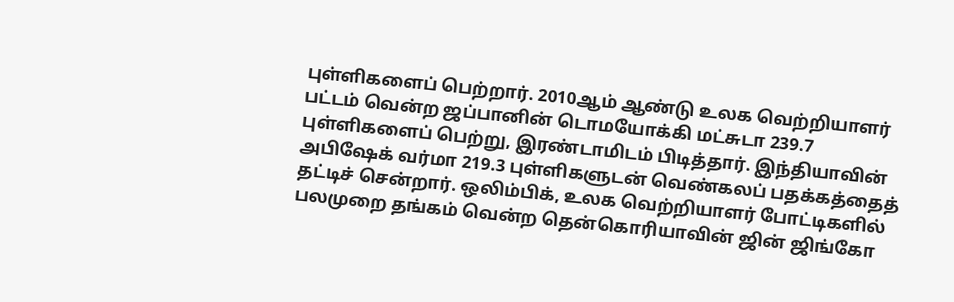புள்ளிகளைப் பெற்றார். 2010ஆம் ஆண்டு உலக வெற்றியாளர் பட்டம் வென்ற ஜப்பானின் டொமயோக்கி மட்சுடா 239.7 புள்ளிகளைப் பெற்று, இரண்டாமிடம் பிடித்தார். இந்தியாவின் அபிஷேக் வர்மா 219.3 புள்ளிகளுடன் வெண்கலப் பதக்கத்தைத் தட்டிச் சென்றார். ஒலிம்பிக், உலக வெற்றியாளர் போட்டிகளில் பலமுறை தங்கம் வென்ற தென்கொரியாவின் ஜின் ஜிங்கோ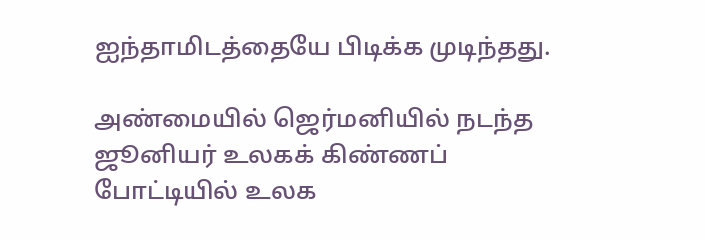ஐந்தாமிடத்தையே பிடிக்க முடிந்தது.

அண்மையில் ஜெர்மனியில் நடந்த ஜூனியர் உலகக் கிண்ணப் போட்டியில் உலக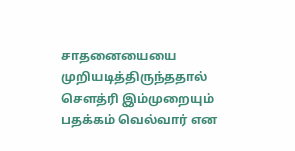சாதனையையை முறியடித்திருந்ததால் சௌத்ரி இம்முறையும் பதக்கம் வெல்வார் என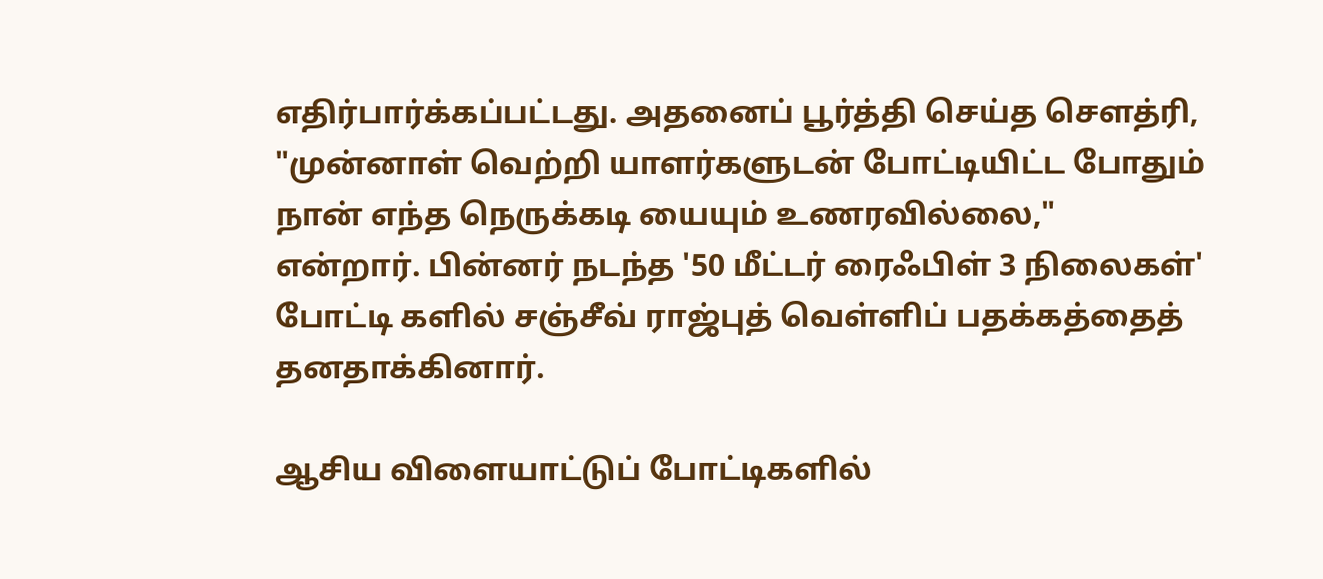எதிர்பார்க்கப்பட்டது. அதனைப் பூர்த்தி செய்த சௌத்ரி, "முன்னாள் வெற்றி யாளர்களுடன் போட்டியிட்ட போதும் நான் எந்த நெருக்கடி யையும் உணரவில்லை," என்றார். பின்னர் நடந்த '50 மீட்டர் ரைஃபிள் 3 நிலைகள்' போட்டி களில் சஞ்சீவ் ராஜ்புத் வெள்ளிப் பதக்கத்தைத் தனதாக்கினார்.

ஆசிய விளையாட்டுப் போட்டிகளில்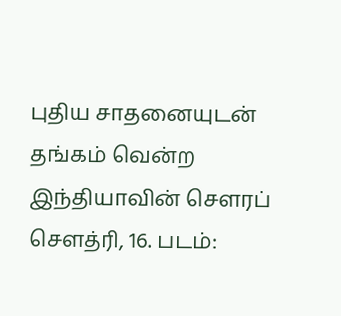புதிய சாதனையுடன் தங்கம் வென்ற இந்தியாவின் சௌரப் சௌத்ரி, 16. படம்: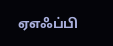ஏஎஃப்பி